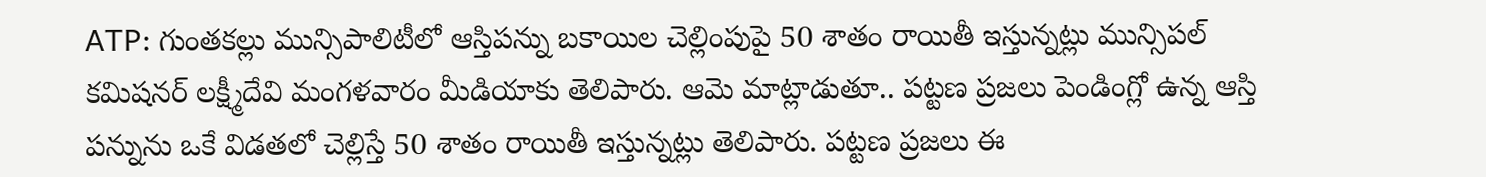ATP: గుంతకల్లు మున్సిపాలిటీలో ఆస్తిపన్ను బకాయిల చెల్లింపుపై 50 శాతం రాయితీ ఇస్తున్నట్లు మున్సిపల్ కమిషనర్ లక్ష్మీదేవి మంగళవారం మీడియాకు తెలిపారు. ఆమె మాట్లాడుతూ.. పట్టణ ప్రజలు పెండింగ్లో ఉన్న ఆస్తి పన్నును ఒకే విడతలో చెల్లిస్తే 50 శాతం రాయితీ ఇస్తున్నట్లు తెలిపారు. పట్టణ ప్రజలు ఈ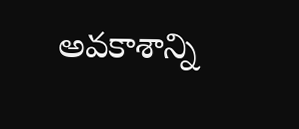అవకాశాన్ని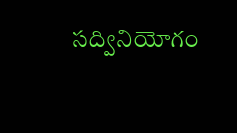సద్వినియోగం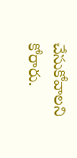చేసుకోవాలని కోరారు.